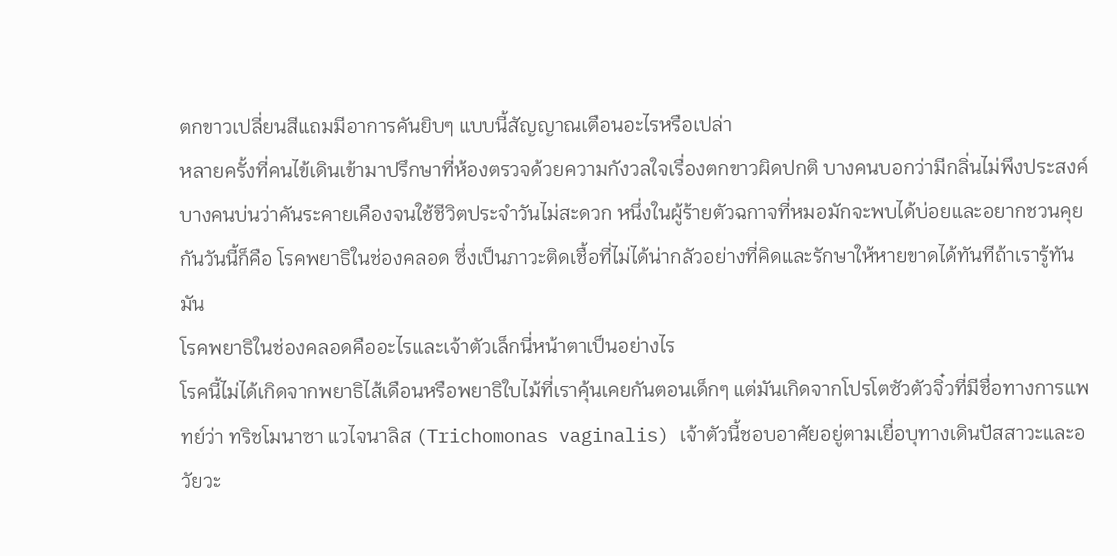ตกขาวเปลี่ยนสีแถมมีอาการคันยิบๆ แบบนี้สัญญาณเตือนอะไรหรือเปล่า
หลายครั้งที่คนไข้เดินเข้ามาปรึกษาที่ห้องตรวจด้วยความกังวลใจเรื่องตกขาวผิดปกติ บางคนบอกว่ามีกลิ่นไม่พึงประสงค์ บางคนบ่นว่าคันระคายเคืองจนใช้ชีวิตประจำวันไม่สะดวก หนึ่งในผู้ร้ายตัวฉกาจที่หมอมักจะพบได้บ่อยและอยากชวนคุยกันวันนี้ก็คือ โรคพยาธิในช่องคลอด ซึ่งเป็นภาวะติดเชื้อที่ไม่ได้น่ากลัวอย่างที่คิดและรักษาให้หายขาดได้ทันทีถ้าเรารู้ทันมัน
โรคพยาธิในช่องคลอดคืออะไรและเจ้าตัวเล็กนี่หน้าตาเป็นอย่างไร
โรคนี้ไม่ได้เกิดจากพยาธิไส้เดือนหรือพยาธิใบไม้ที่เราคุ้นเคยกันตอนเด็กๆ แต่มันเกิดจากโปรโตซัวตัวจิ๋วที่มีชื่อทางการแพทย์ว่า ทริชโมนาซา แวไจนาลิส (Trichomonas vaginalis) เจ้าตัวนี้ชอบอาศัยอยู่ตามเยื่อบุทางเดินปัสสาวะและอวัยวะ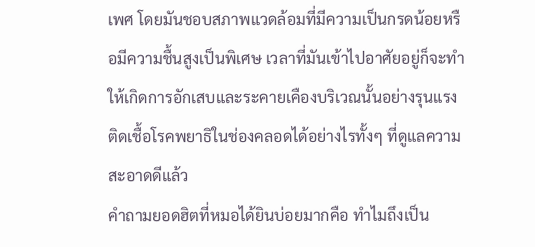เพศ โดยมันชอบสภาพแวดล้อมที่มีความเป็นกรดน้อยหรือมีความชื้นสูงเป็นพิเศษ เวลาที่มันเข้าไปอาศัยอยู่ก็จะทำให้เกิดการอักเสบและระคายเคืองบริเวณนั้นอย่างรุนแรง
ติดเชื้อโรคพยาธิในช่องคลอดได้อย่างไรทั้งๆ ที่ดูแลความสะอาดดีแล้ว
คำถามยอดฮิตที่หมอได้ยินบ่อยมากคือ ทำไมถึงเป็น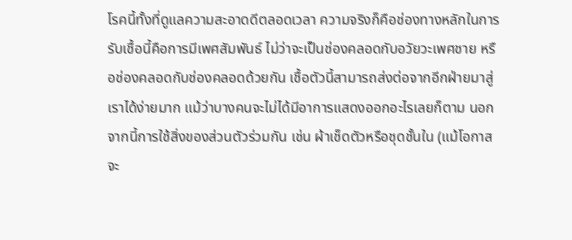โรคนี้ทั้งที่ดูแลความสะอาดดีตลอดเวลา ความจริงก็คือช่องทางหลักในการรับเชื้อนี้คือการมีเพศสัมพันธ์ ไม่ว่าจะเป็นช่องคลอดกับอวัยวะเพศชาย หรือช่องคลอดกับช่องคลอดด้วยกัน เชื้อตัวนี้สามารถส่งต่อจากอีกฝ่ายมาสู่เราได้ง่ายมาก แม้ว่าบางคนจะไม่ได้มีอาการแสดงออกอะไรเลยก็ตาม นอกจากนี้การใช้สิ่งของส่วนตัวร่วมกัน เช่น ผ้าเช็ดตัวหรือชุดชั้นใน (แม้โอกาสจะ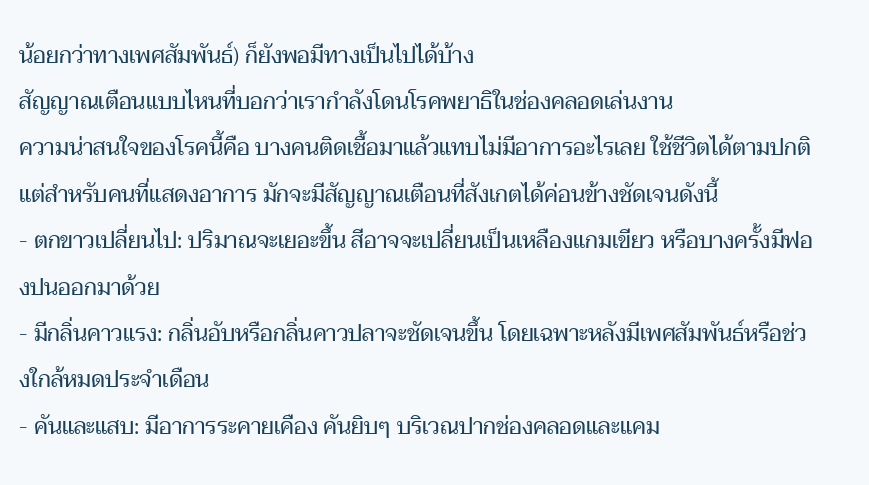น้อยกว่าทางเพศสัมพันธ์) ก็ยังพอมีทางเป็นไปได้บ้าง
สัญญาณเตือนแบบไหนที่บอกว่าเรากำลังโดนโรคพยาธิในช่องคลอดเล่นงาน
ความน่าสนใจของโรคนี้คือ บางคนติดเชื้อมาแล้วแทบไม่มีอาการอะไรเลย ใช้ชีวิตได้ตามปกติ แต่สำหรับคนที่แสดงอาการ มักจะมีสัญญาณเตือนที่สังเกตได้ค่อนข้างชัดเจนดังนี้
- ตกขาวเปลี่ยนไป: ปริมาณจะเยอะขึ้น สีอาจจะเปลี่ยนเป็นเหลืองแกมเขียว หรือบางครั้งมีฟองปนออกมาด้วย
- มีกลิ่นคาวแรง: กลิ่นอับหรือกลิ่นคาวปลาจะชัดเจนขึ้น โดยเฉพาะหลังมีเพศสัมพันธ์หรือช่วงใกล้หมดประจำเดือน
- คันและแสบ: มีอาการระคายเคือง คันยิบๆ บริเวณปากช่องคลอดและแคม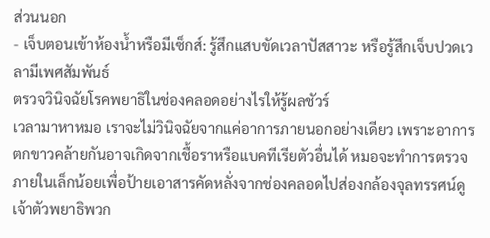ส่วนนอก
- เจ็บตอนเข้าห้องน้ำหรือมีเซ็กส์: รู้สึกแสบขัดเวลาปัสสาวะ หรือรู้สึกเจ็บปวดเวลามีเพศสัมพันธ์
ตรวจวินิจฉัยโรคพยาธิในช่องคลอดอย่างไรให้รู้ผลชัวร์
เวลามาหาหมอ เราจะไม่วินิจฉัยจากแค่อาการภายนอกอย่างเดียว เพราะอาการตกขาวคล้ายกันอาจเกิดจากเชื้อราหรือแบคทีเรียตัวอื่นได้ หมอจะทำการตรวจภายในเล็กน้อยเพื่อป้ายเอาสารคัดหลั่งจากช่องคลอดไปส่องกล้องจุลทรรศน์ดู เจ้าตัวพยาธิพวก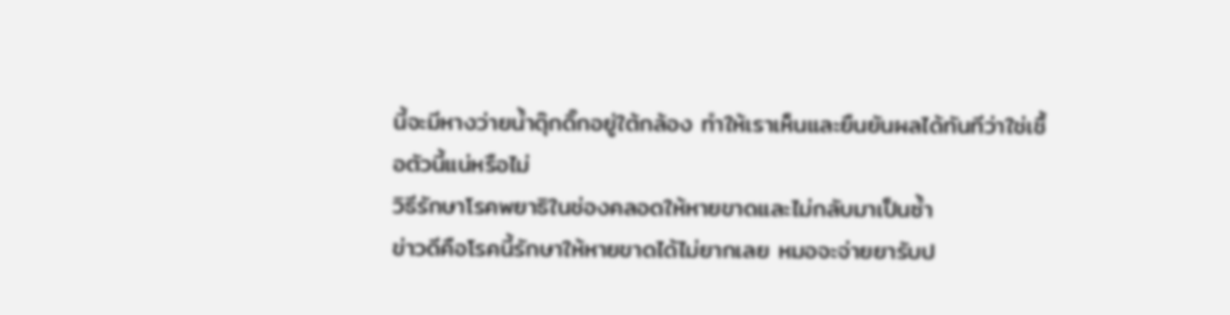นี้จะมีหางว่ายน้ำดุ๊กดิ๊กอยู่ใต้กล้อง ทำให้เราเห็นและยืนยันผลได้ทันทีว่าใช่เชื้อตัวนี้แน่หรือไม่
วิธีรักษาโรคพยาธิในช่องคลอดให้หายขาดและไม่กลับมาเป็นซ้ำ
ข่าวดีคือโรคนี้รักษาให้หายขาดได้ไม่ยากเลย หมอจะจ่ายยารับป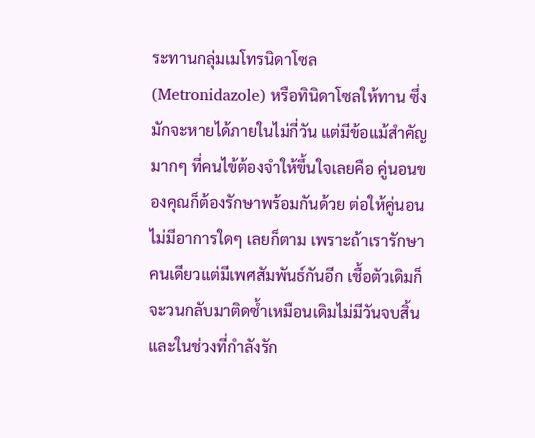ระทานกลุ่มเมโทรนิดาโซล (Metronidazole) หรือทินิดาโซลให้ทาน ซึ่งมักจะหายได้ภายในไม่กี่วัน แต่มีข้อแม้สำคัญมากๆ ที่คนไข้ต้องจำให้ขึ้นใจเลยคือ คู่นอนของคุณก็ต้องรักษาพร้อมกันด้วย ต่อให้คู่นอนไม่มีอาการใดๆ เลยก็ตาม เพราะถ้าเรารักษาคนเดียวแต่มีเพศสัมพันธ์กันอีก เชื้อตัวเดิมก็จะวนกลับมาติดซ้ำเหมือนเดิมไม่มีวันจบสิ้น และในช่วงที่กำลังรัก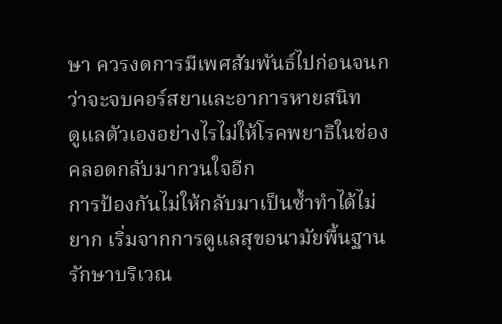ษา ควรงดการมีเพศสัมพันธ์ไปก่อนจนกว่าจะจบคอร์สยาและอาการหายสนิท
ดูแลตัวเองอย่างไรไม่ให้โรคพยาธิในช่องคลอดกลับมากวนใจอีก
การป้องกันไม่ให้กลับมาเป็นซ้ำทำได้ไม่ยาก เริ่มจากการดูแลสุขอนามัยพื้นฐาน รักษาบริเวณ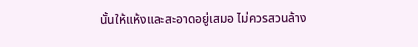นั้นให้แห้งและสะอาดอยู่เสมอ ไม่ควรสวนล้าง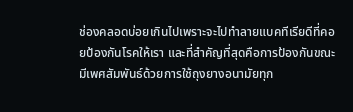ช่องคลอดบ่อยเกินไปเพราะจะไปทำลายแบคทีเรียดีที่คอยป้องกันโรคให้เรา และที่สำคัญที่สุดคือการป้องกันขณะมีเพศสัมพันธ์ด้วยการใช้ถุงยางอนามัยทุก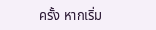ครั้ง หากเริ่ม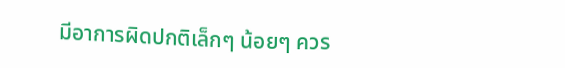มีอาการผิดปกติเล็กๆ น้อยๆ ควร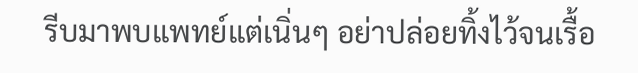รีบมาพบแพทย์แต่เนิ่นๆ อย่าปล่อยทิ้งไว้จนเรื้อ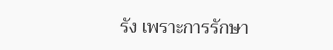รัง เพราะการรักษา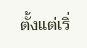ตั้งแต่เริ่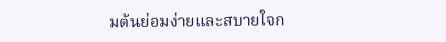มต้นย่อมง่ายและสบายใจก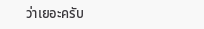ว่าเยอะครับ